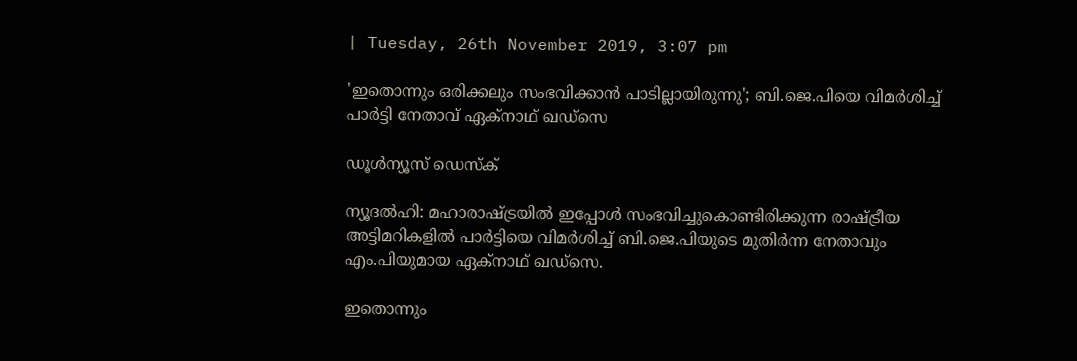| Tuesday, 26th November 2019, 3:07 pm

'ഇതൊന്നും ഒരിക്കലും സംഭവിക്കാന്‍ പാടില്ലായിരുന്നു'; ബി.ജെ.പിയെ വിമര്‍ശിച്ച് പാര്‍ട്ടി നേതാവ് ഏക്‌നാഥ് ഖഡ്‌സെ

ഡൂള്‍ന്യൂസ് ഡെസ്‌ക്

ന്യൂദല്‍ഹി: മഹാരാഷ്ട്രയില്‍ ഇപ്പോള്‍ സംഭവിച്ചുകൊണ്ടിരിക്കുന്ന രാഷ്ട്രീയ അട്ടിമറികളില്‍ പാര്‍ട്ടിയെ വിമര്‍ശിച്ച് ബി.ജെ.പിയുടെ മുതിര്‍ന്ന നേതാവും എം.പിയുമായ ഏക്‌നാഥ് ഖഡ്‌സെ.

ഇതൊന്നും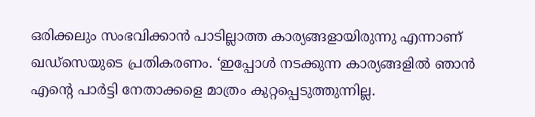ഒരിക്കലും സംഭവിക്കാന്‍ പാടില്ലാത്ത കാര്യങ്ങളായിരുന്നു എന്നാണ് ഖഡ്‌സെയുടെ പ്രതികരണം. ‘ഇപ്പോള്‍ നടക്കുന്ന കാര്യങ്ങളില്‍ ഞാന്‍ എന്റെ പാര്‍ട്ടി നേതാക്കളെ മാത്രം കുറ്റപ്പെടുത്തുന്നില്ല.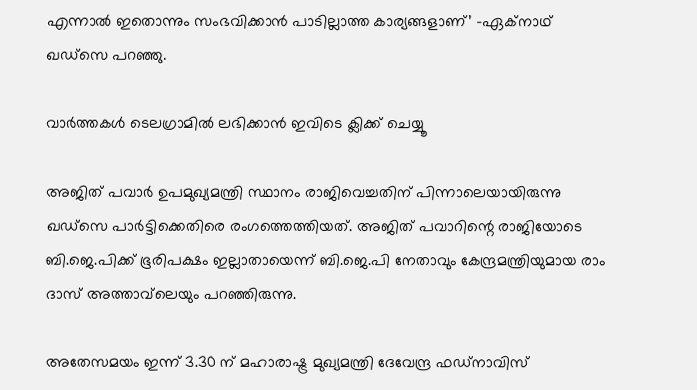എന്നാല്‍ ഇതൊന്നും സംഭവിക്കാന്‍ പാടില്ലാത്ത കാര്യങ്ങളാണ്’ -ഏക്‌നാഥ് ഖഡ്‌സെ പറഞ്ഞു.

വാര്‍ത്തകള്‍ ടെലഗ്രാമില്‍ ലഭിക്കാന്‍ ഇവിടെ ക്ലിക്ക് ചെയ്യൂ

അജിത് പവാര്‍ ഉപമുഖ്യമന്ത്രി സ്ഥാനം രാജിവെച്ചതിന് പിന്നാലെയായിരുന്നു ഖഡ്‌സെ പാര്‍ട്ടിക്കെതിരെ രംഗത്തെത്തിയത്. അജിത് പവാറിന്റെ രാജിയോടെ ബി.ജെ.പിക്ക് ഭൂരിപക്ഷം ഇല്ലാതായെന്ന് ബി.ജെ.പി നേതാവും കേന്ദ്രമന്ത്രിയുമായ രാം ദാസ് അത്താവ്‌ലെയും പറഞ്ഞിരുന്നു.

അതേസമയം ഇന്ന് 3.30 ന് മഹാരാഷ്ട്ര മുഖ്യമന്ത്രി ദേവേന്ദ്ര ഫഡ്‌നാവിസ്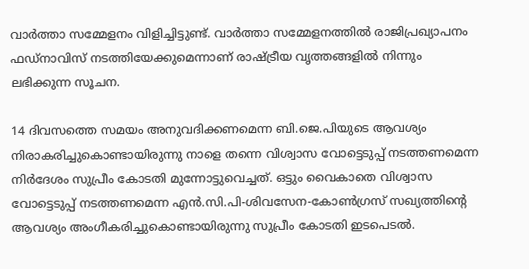വാര്‍ത്താ സമ്മേളനം വിളിച്ചിട്ടുണ്ട്. വാര്‍ത്താ സമ്മേളനത്തില്‍ രാജിപ്രഖ്യാപനം ഫഡ്‌നാവിസ് നടത്തിയേക്കുമെന്നാണ് രാഷ്ട്രീയ വൃത്തങ്ങളില്‍ നിന്നും ലഭിക്കുന്ന സൂചന.

14 ദിവസത്തെ സമയം അനുവദിക്കണമെന്ന ബി.ജെ.പിയുടെ ആവശ്യം നിരാകരിച്ചുകൊണ്ടായിരുന്നു നാളെ തന്നെ വിശ്വാസ വോട്ടെടുപ്പ് നടത്തണമെന്ന നിര്‍ദേശം സുപ്രീം കോടതി മുന്നോട്ടുവെച്ചത്. ഒട്ടും വൈകാതെ വിശ്വാസ വോട്ടെടുപ്പ് നടത്തണമെന്ന എന്‍.സി.പി-ശിവസേന-കോണ്‍ഗ്രസ് സഖ്യത്തിന്റെ ആവശ്യം അംഗീകരിച്ചുകൊണ്ടായിരുന്നു സുപ്രീം കോടതി ഇടപെടല്‍.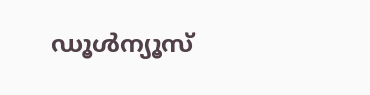ഡൂൾന്യൂസ്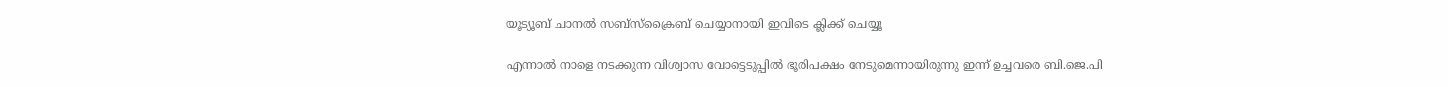യൂട്യൂബ് ചാനൽ സബ്സ്ക്രൈബ് ചെയ്യാനായി ഇവിടെ ക്ലിക്ക് ചെയ്യൂ

എന്നാല്‍ നാളെ നടക്കുന്ന വിശ്വാസ വോട്ടെടുപ്പില്‍ ഭൂരിപക്ഷം നേടുമെന്നായിരുന്നു ഇന്ന് ഉച്ചവരെ ബി.ജെ.പി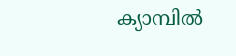ക്യാമ്പില്‍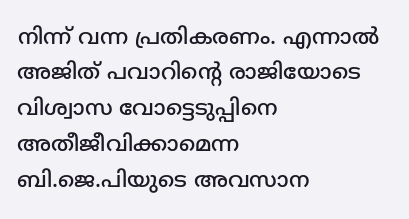നിന്ന് വന്ന പ്രതികരണം. എന്നാല്‍ അജിത് പവാറിന്റെ രാജിയോടെ വിശ്വാസ വോട്ടെടുപ്പിനെ അതീജീവിക്കാമെന്ന ബി.ജെ.പിയുടെ അവസാന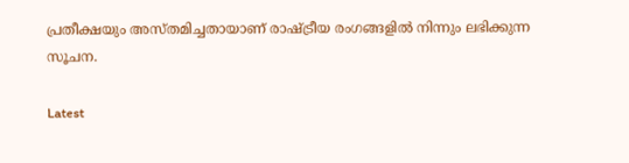പ്രതീക്ഷയും അസ്തമിച്ചതായാണ് രാഷ്ട്രീയ രംഗങ്ങളില്‍ നിന്നും ലഭിക്കുന്ന സൂചന.

Latest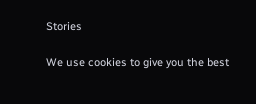Stories

We use cookies to give you the best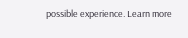possible experience. Learn more